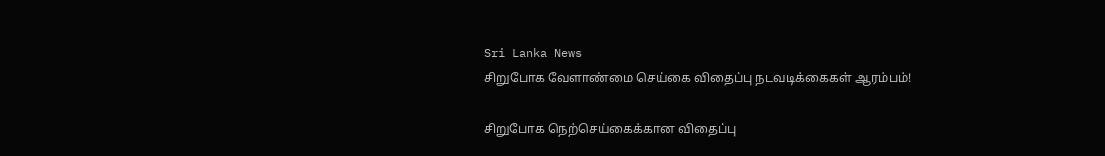Sri Lanka News
சிறுபோக வேளாண்மை செய்கை விதைப்பு நடவடிக்கைகள் ஆரம்பம்!

சிறுபோக நெற்செய்கைக்கான விதைப்பு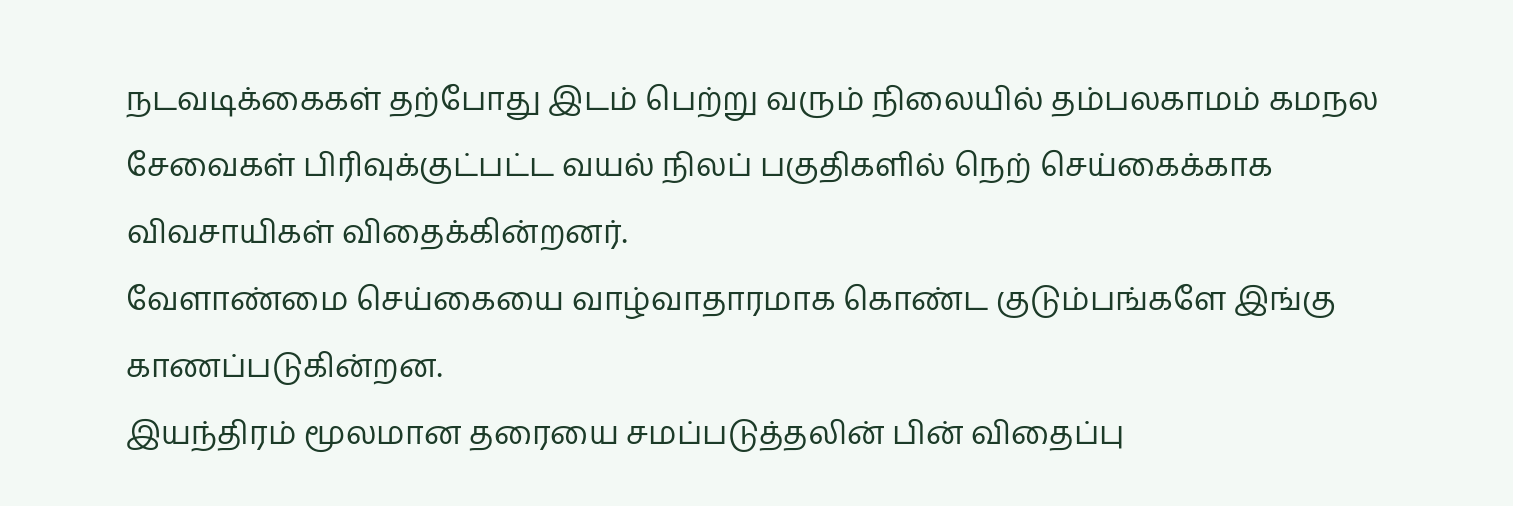நடவடிக்கைகள் தற்போது இடம் பெற்று வரும் நிலையில் தம்பலகாமம் கமநல சேவைகள் பிரிவுக்குட்பட்ட வயல் நிலப் பகுதிகளில் நெற் செய்கைக்காக விவசாயிகள் விதைக்கின்றனர்.
வேளாண்மை செய்கையை வாழ்வாதாரமாக கொண்ட குடும்பங்களே இங்கு காணப்படுகின்றன.
இயந்திரம் மூலமான தரையை சமப்படுத்தலின் பின் விதைப்பு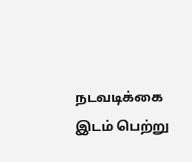நடவடிக்கை இடம் பெற்று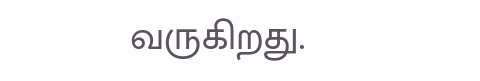வருகிறது.